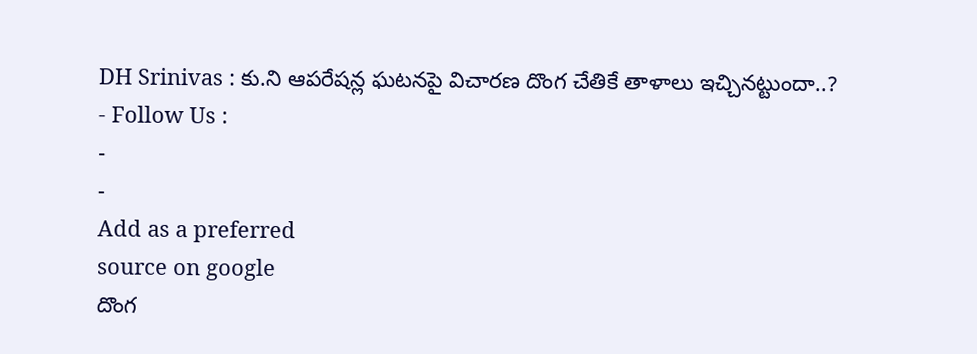DH Srinivas : కు.ని ఆపరేషన్ల ఘటనపై విచారణ దొంగ చేతికే తాళాలు ఇచ్చినట్టుందా..?
- Follow Us :
-
-
Add as a preferred
source on google
దొంగ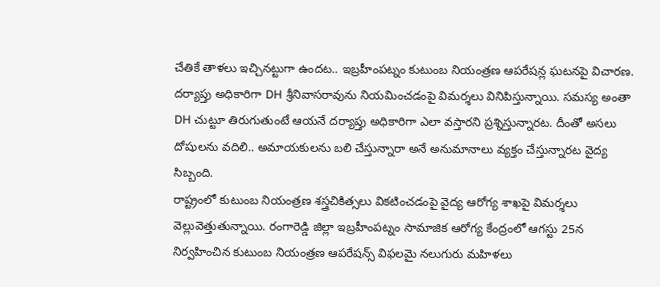చేతికే తాళలు ఇచ్చినట్టుగా ఉందట.. ఇబ్రహీంపట్నం కుటుంబ నియంత్రణ ఆపరేషన్ల ఘటనపై విచారణ. దర్యాప్తు అధికారిగా DH శ్రీనివాసరావును నియమించడంపై విమర్శలు వినిపిస్తున్నాయి. సమస్య అంతా DH చుట్టూ తిరుగుతుంటే ఆయనే దర్యాప్తు అధికారిగా ఎలా వస్తారని ప్రశ్నిస్తున్నారట. దీంతో అసలు దోషులను వదిలి.. అమాయకులను బలి చేస్తున్నారా అనే అనుమానాలు వ్యక్తం చేస్తున్నారట వైద్య సిబ్బంది.
రాష్ట్రంలో కుటుంబ నియంత్రణ శస్త్రచికిత్సలు వికటించడంపై వైద్య ఆరోగ్య శాఖపై విమర్శలు వెల్లువెత్తుతున్నాయి. రంగారెడ్డి జిల్లా ఇబ్రహీంపట్నం సామాజిక ఆరోగ్య కేంద్రంలో ఆగస్టు 25న నిర్వహించిన కుటుంబ నియంత్రణ ఆపరేషన్స్ విఫలమై నలుగురు మహిళలు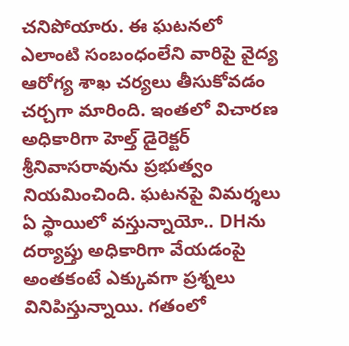చనిపోయారు. ఈ ఘటనలో ఎలాంటి సంబంధంలేని వారిపై వైద్య ఆరోగ్య శాఖ చర్యలు తీసుకోవడం చర్చగా మారింది. ఇంతలో విచారణ అధికారిగా హెల్త్ డైరెక్టర్ శ్రీనివాసరావును ప్రభుత్వం నియమించింది. ఘటనపై విమర్శలు ఏ స్థాయిలో వస్తున్నాయో.. DHను దర్యాప్తు అధికారిగా వేయడంపై అంతకంటే ఎక్కువగా ప్రశ్నలు వినిపిస్తున్నాయి. గతంలో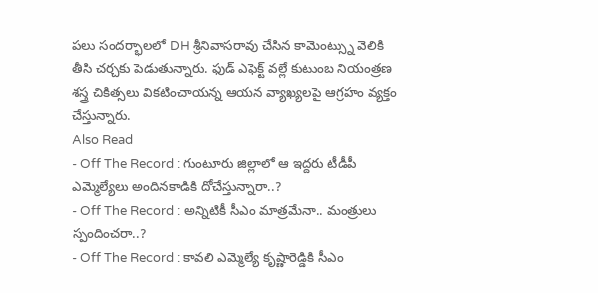పలు సందర్భాలలో DH శ్రీనివాసరావు చేసిన కామెంట్స్ను వెలికి తీసి చర్చకు పెడుతున్నారు. ఫుడ్ ఎఫెక్ట్ వల్లే కుటుంబ నియంత్రణ శస్త్ర చికిత్సలు వికటించాయన్న ఆయన వ్యాఖ్యలపై ఆగ్రహం వ్యక్తం చేస్తున్నారు.
Also Read
- Off The Record : గుంటూరు జిల్లాలో ఆ ఇద్దరు టీడీపీ ఎమ్మెల్యేలు అందినకాడికి దోచేస్తున్నారా..?
- Off The Record : అన్నిటికీ సీఎం మాత్రమేనా.. మంత్రులు స్పందించరా..?
- Off The Record : కావలి ఎమ్మెల్యే కృష్ణారెడ్డికి సీఎం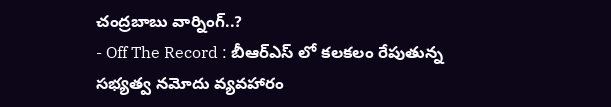చంద్రబాబు వార్నింగ్..?
- Off The Record : బీఆర్ఎస్ లో కలకలం రేపుతున్న సభ్యత్వ నమోదు వ్యవహారం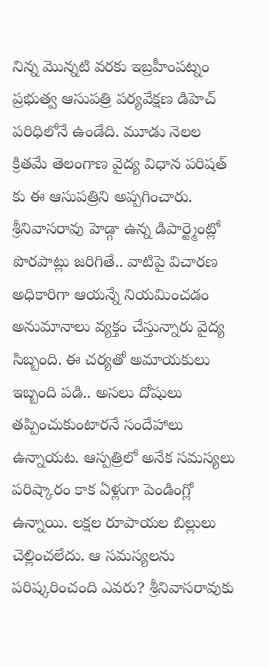నిన్న మొన్నటి వరకు ఇబ్రహీంపట్నం ప్రభుత్వ ఆసుపత్రి పర్యవేక్షణ డిహెచ్ పరిధిలోనే ఉండేది. మూడు నెలల క్రితమే తెలంగాణ వైద్య విధాన పరిషత్ కు ఈ ఆసుపత్రిని అప్పగించారు. శ్రీనివాసరావు హెడ్గా ఉన్న డిపార్ట్మెంట్లో పొరపాట్లు జరిగితే.. వాటిపై విచారణ అధికారిగా ఆయన్నే నియమించడం అనుమానాలు వ్యక్తం చేస్తున్నారు వైద్య సిబ్బంది. ఈ చర్యతో అమాయకులు ఇబ్బంది పడి.. అసలు దోషులు తప్పించుకుంటారనే సందేహాలు ఉన్నాయట. ఆస్పత్రిలో అనేక సమస్యలు పరిష్కారం కాక ఏళ్లుగా పెండింగ్లో ఉన్నాయి. లక్షల రూపాయల బిల్లులు చెల్లించలేదు. ఆ సమస్యలను పరిష్కరించంది ఎవరు? శ్రీనివాసరావుకు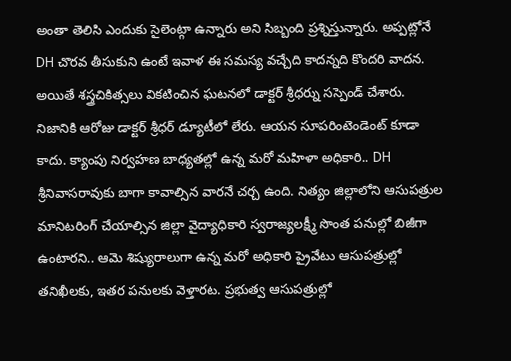అంతా తెలిసి ఎందుకు సైలెంట్గా ఉన్నారు అని సిబ్బంది ప్రశ్నిస్తున్నారు. అప్పట్లోనే DH చొరవ తీసుకుని ఉంటే ఇవాళ ఈ సమస్య వచ్చేది కాదన్నది కొందరి వాదన. అయితే శస్త్రచికిత్సలు వికటించిన ఘటనలో డాక్టర్ శ్రీధర్ను సస్పెండ్ చేశారు.
నిజానికి ఆరోజు డాక్టర్ శ్రీధర్ డ్యూటీలో లేరు. ఆయన సూపరింటెండెంట్ కూడా కాదు. క్యాంపు నిర్వహణ బాధ్యతల్లో ఉన్న మరో మహిళా అధికారి.. DH శ్రీనివాసరావుకు బాగా కావాల్సిన వారనే చర్చ ఉంది. నిత్యం జిల్లాలోని ఆసుపత్రుల మానిటరింగ్ చేయాల్సిన జిల్లా వైద్యాధికారి స్వరాజ్యలక్ష్మీ సొంత పనుల్లో బిజీగా ఉంటారని.. ఆమె శిష్యురాలుగా ఉన్న మరో అధికారి ప్రైవేటు ఆసుపత్రుల్లో తనిఖీలకు, ఇతర పనులకు వెళ్తారట. ప్రభుత్వ ఆసుపత్రుల్లో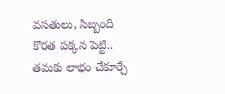వసతులు, సిబ్బంది కొరత పక్కన పెట్టి.. తమకు లాభం చేకూర్చే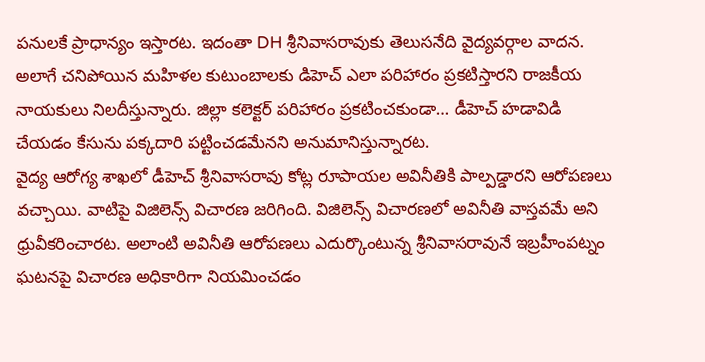పనులకే ప్రాధాన్యం ఇస్తారట. ఇదంతా DH శ్రీనివాసరావుకు తెలుసనేది వైద్యవర్గాల వాదన. అలాగే చనిపోయిన మహిళల కుటుంబాలకు డిహెచ్ ఎలా పరిహారం ప్రకటిస్తారని రాజకీయ నాయకులు నిలదీస్తున్నారు. జిల్లా కలెక్టర్ పరిహారం ప్రకటించకుండా… డీహెచ్ హడావిడి చేయడం కేసును పక్కదారి పట్టించడమేనని అనుమానిస్తున్నారట.
వైద్య ఆరోగ్య శాఖలో డీహెచ్ శ్రీనివాసరావు కోట్ల రూపాయల అవినీతికి పాల్పడ్డారని ఆరోపణలు వచ్చాయి. వాటిపై విజిలెన్స్ విచారణ జరిగింది. విజిలెన్స్ విచారణలో అవినీతి వాస్తవమే అని ధ్రువీకరించారట. అలాంటి అవినీతి ఆరోపణలు ఎదుర్కొంటున్న శ్రీనివాసరావునే ఇబ్రహీంపట్నం ఘటనపై విచారణ అధికారిగా నియమించడం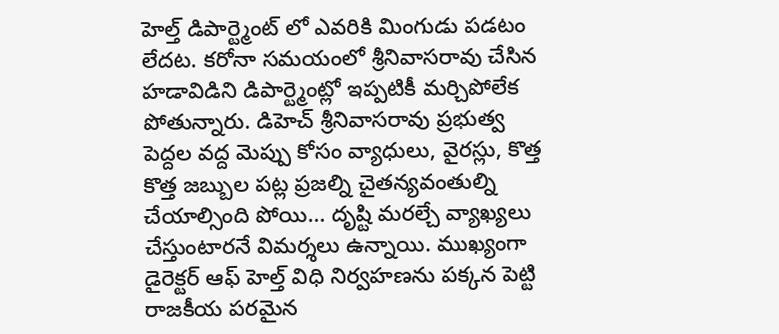హెల్త్ డిపార్ట్మెంట్ లో ఎవరికి మింగుడు పడటం లేదట. కరోనా సమయంలో శ్రీనివాసరావు చేసిన హడావిడిని డిపార్ట్మెంట్లో ఇప్పటికీ మర్చిపోలేక పోతున్నారు. డిహెచ్ శ్రీనివాసరావు ప్రభుత్వ పెద్దల వద్ద మెప్పు కోసం వ్యాధులు, వైరస్లు, కొత్త కొత్త జబ్బుల పట్ల ప్రజల్ని చైతన్యవంతుల్ని చేయాల్సింది పోయి… దృష్టి మరల్చే వ్యాఖ్యలు చేస్తుంటారనే విమర్శలు ఉన్నాయి. ముఖ్యంగా డైరెక్టర్ ఆఫ్ హెల్త్ విధి నిర్వహణను పక్కన పెట్టి రాజకీయ పరమైన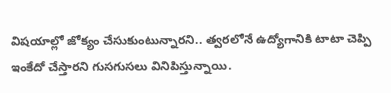విషయాల్లో జోక్యం చేసుకుంటున్నారని.. త్వరలోనే ఉద్యోగానికి టాటా చెప్పి ఇంకేదో చేస్తారని గుసగుసలు వినిపిస్తున్నాయి.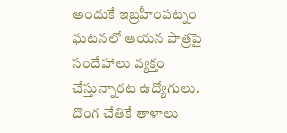అందుకే ఇబ్రహీంపట్నం ఘటనలో ఆయన పాత్రపై సందేహాలు వ్యక్తం చేస్తున్నారట ఉద్యోగులు. దొంగ చేతికే తాళాలు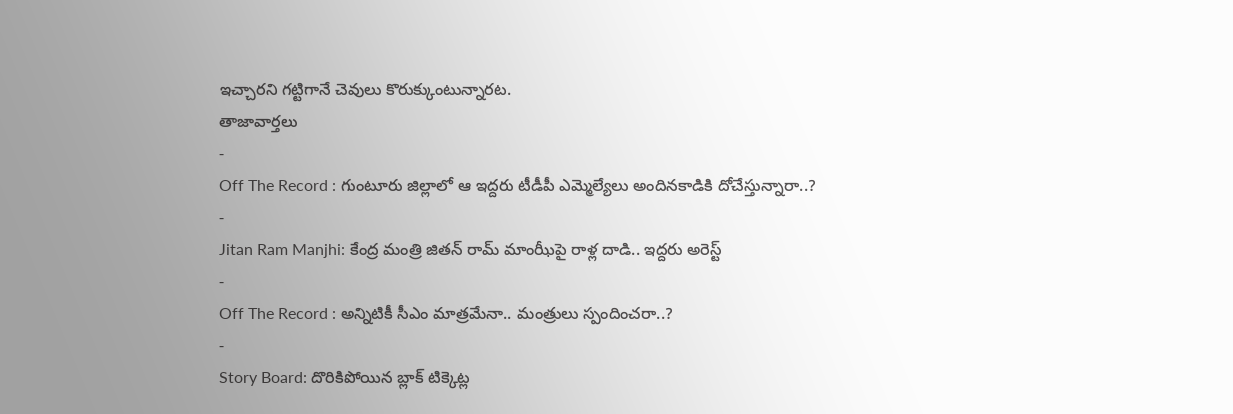ఇచ్చారని గట్టిగానే చెవులు కొరుక్కుంటున్నారట.
తాజావార్తలు
-
Off The Record : గుంటూరు జిల్లాలో ఆ ఇద్దరు టీడీపీ ఎమ్మెల్యేలు అందినకాడికి దోచేస్తున్నారా..?
-
Jitan Ram Manjhi: కేంద్ర మంత్రి జితన్ రామ్ మాంఝీపై రాళ్ల దాడి.. ఇద్దరు అరెస్ట్
-
Off The Record : అన్నిటికీ సీఎం మాత్రమేనా.. మంత్రులు స్పందించరా..?
-
Story Board: దొరికిపోయిన బ్లాక్ టిక్కెట్ల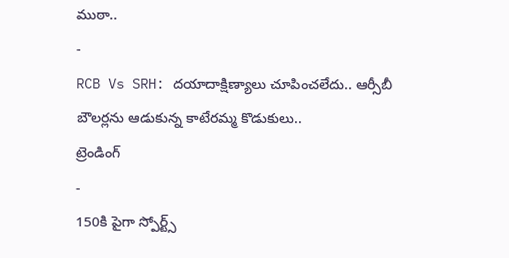ముఠా..
-
RCB Vs SRH: దయాదాక్షిణ్యాలు చూపించలేదు.. ఆర్సీబీ బౌలర్లను ఆడుకున్న కాటేరమ్మ కొడుకులు..
ట్రెండింగ్
-
150కి పైగా స్పోర్ట్స్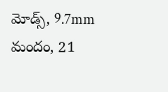మోడ్స్, 9.7mm మందం, 21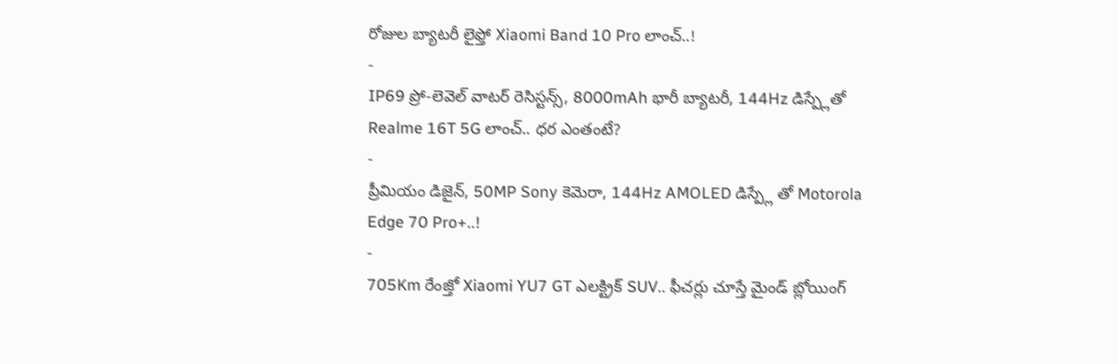రోజుల బ్యాటరీ లైఫ్తో Xiaomi Band 10 Pro లాంచ్..!
-
IP69 ప్రో-లెవెల్ వాటర్ రెసిస్టన్స్, 8000mAh భారీ బ్యాటరీ, 144Hz డిస్ప్లేతో Realme 16T 5G లాంచ్.. ధర ఎంతంటే?
-
ప్రీమియం డిజైన్, 50MP Sony కెమెరా, 144Hz AMOLED డిస్ప్లే తో Motorola Edge 70 Pro+..!
-
705Km రేంజ్తో Xiaomi YU7 GT ఎలక్ట్రిక్ SUV.. ఫీచర్లు చూస్తే మైండ్ బ్లోయింగ్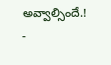అవ్వాల్సిందే.!
-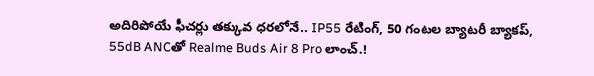అదిరిపోయే ఫీచర్లు తక్కువ ధరలోనే.. IP55 రేటింగ్, 50 గంటల బ్యాటరీ బ్యాకప్, 55dB ANCతో Realme Buds Air 8 Pro లాంచ్.!